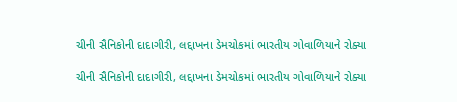ચીની સૈનિકોની દાદાગીરી, લદ્દાખના ડેમચોકમાં ભારતીય ગોવાળિયાને રોક્યા

ચીની સૈનિકોની દાદાગીરી, લદ્દાખના ડેમચોકમાં ભારતીય ગોવાળિયાને રોક્યા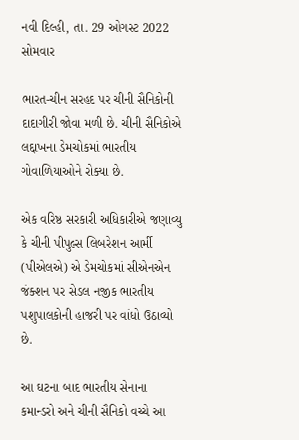નવી દિલ્હી, તા. 29 ઓગસ્ટ 2022 સોમવાર

ભારત-ચીન સરહદ પર ચીની સૈનિકોની દાદાગીરી જોવા મળી છે. ચીની સૈનિકોએ લદ્દાખના ડેમચોકમાં ભારતીય ગોવાળિયાઓને રોક્યા છે.

એક વરિષ્ઠ સરકારી અધિકારીએ જણાવ્યુ કે ચીની પીપુલ્સ લિબરેશન આર્મી (પીએલએ) એ ડેમચોકમાં સીએનએન જંક્શન પર સેડલ નજીક ભારતીય પશુપાલકોની હાજરી પર વાંધો ઉઠાવ્યો છે.

આ ઘટના બાદ ભારતીય સેનાના કમાન્ડરો અને ચીની સૈનિકો વચ્ચે આ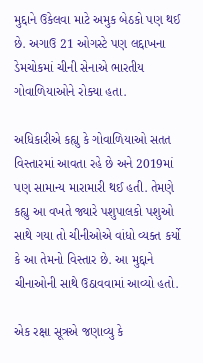મુદ્દાને ઉકેલવા માટે અમુક બેઠકો પણ થઈ છે. અગાઉ 21 ઓગસ્ટે પણ લદ્દાખના ડેમચોકમાં ચીની સેનાએ ભારતીય ગોવાળિયાઓને રોક્યા હતા.

અધિકારીએ કહ્યુ કે ગોવાળિયાઓ સતત વિસ્તારમાં આવતા રહે છે અને 2019માં પણ સામાન્ય મારામારી થઈ હતી. તેમણે કહ્યુ આ વખતે જ્યારે પશુપાલકો પશુઓ સાથે ગયા તો ચીનીઓએ વાંધો વ્યક્ત કર્યો કે આ તેમનો વિસ્તાર છે. આ મુદ્દાને ચીનાઓની સાથે ઉઠાવવામાં આવ્યો હતો.

એક રક્ષા સૂત્રએ જણાવ્યુ કે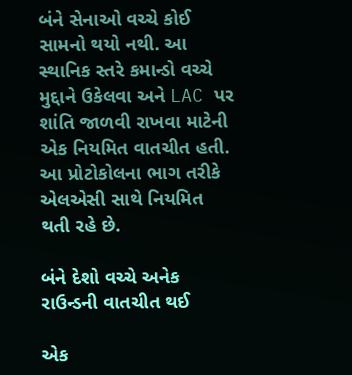બંને સેનાઓ વચ્ચે કોઈ સામનો થયો નથી. આ સ્થાનિક સ્તરે કમાન્ડો વચ્ચે મુદ્દાને ઉકેલવા અને LAC પર શાંતિ જાળવી રાખવા માટેની એક નિયમિત વાતચીત હતી. આ પ્રોટોકોલના ભાગ તરીકે એલએસી સાથે નિયમિત થતી રહે છે.

બંને દેશો વચ્ચે અનેક રાઉન્ડની વાતચીત થઈ

એક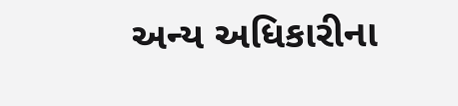અન્ય અધિકારીના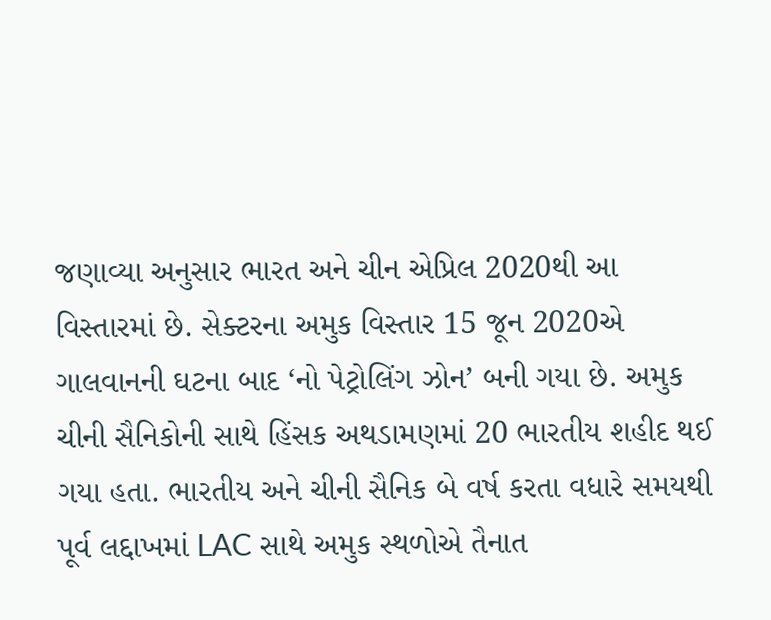જણાવ્યા અનુસાર ભારત અને ચીન એપ્રિલ 2020થી આ વિસ્તારમાં છે. સેક્ટરના અમુક વિસ્તાર 15 જૂન 2020એ ગાલવાનની ઘટના બાદ ‘નો પેટ્રોલિંગ ઝોન’ બની ગયા છે. અમુક ચીની સૈનિકોની સાથે હિંસક અથડામણમાં 20 ભારતીય શહીદ થઈ ગયા હતા. ભારતીય અને ચીની સૈનિક બે વર્ષ કરતા વધારે સમયથી પૂર્વ લદ્દાખમાં LAC સાથે અમુક સ્થળોએ તૈનાત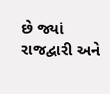છે જ્યાં રાજદ્વારી અને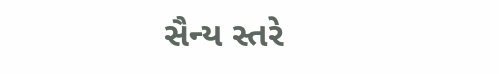સૈન્ય સ્તરે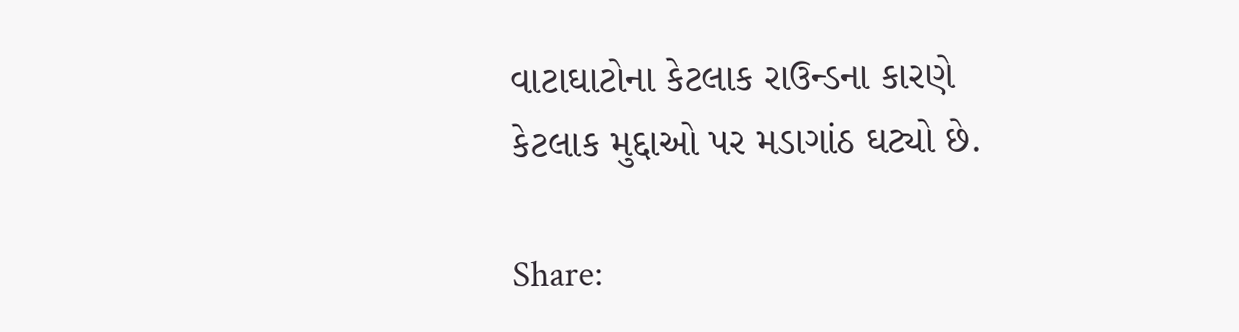વાટાઘાટોના કેટલાક રાઉન્ડના કારણે કેટલાક મુદ્દાઓ પર મડાગાંઠ ઘટ્યો છે.

Share: